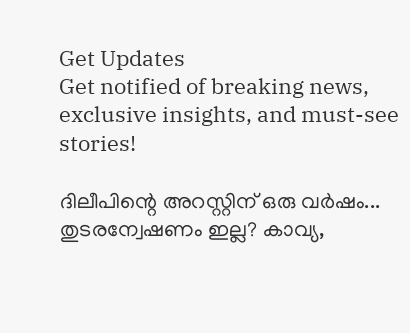Get Updates
Get notified of breaking news, exclusive insights, and must-see stories!

ദിലീപിന്റെ അറസ്റ്റിന് ഒരു വർഷം... തുടരന്വേഷണം ഇല്ല? കാവ്യ,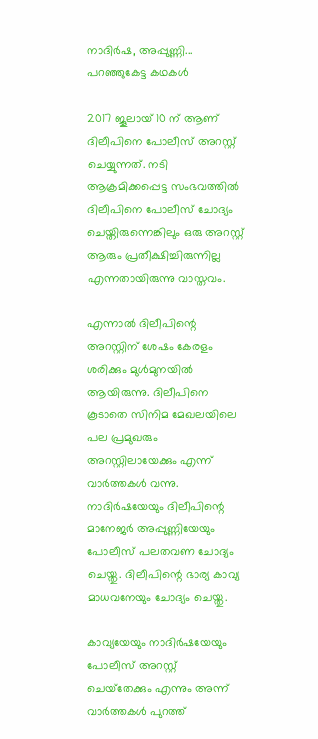നാദിർഷ, അപ്പുണ്ണി... പറഞ്ഞുകേട്ട കഥകൾ

2017 ജൂലായ് 10 ന് ആണ് ദിലീപിനെ പോലീസ് അറസ്റ്റ് ചെയ്യുന്നത്. നടി ആക്രമിക്കപ്പെട്ട സംഭവത്തില്‍ ദിലീപിനെ പോലീസ് ചോദ്യം ചെയ്തിരുന്നെങ്കിലും ഒരു അറസ്റ്റ് ആരും പ്രതീക്ഷിച്ചിരുന്നില്ല എന്നതായിരുന്നു വാസ്തവം.

എന്നാല്‍ ദിലീപിന്റെ അറസ്റ്റിന് ശേഷം കേരളം ശരിക്കും മുള്‍മുനയില്‍ ആയിരുന്നു. ദിലീപിനെ കൂടാതെ സിനിമ മേഖലയിലെ പല പ്രമുഖരും അറസ്റ്റിലായേക്കും എന്ന് വാര്‍ത്തകള്‍ വന്നു. നാദിര്‍ഷയേയും ദിലീപിന്റെ മാനേജര്‍ അപ്പുണ്ണിയേയും പോലീസ് പലതവണ ചോദ്യം ചെയ്തു. ദിലീപിന്റെ ഭാര്യ കാവ്യ മാധവനേയും ചോദ്യം ചെയ്തു.

കാവ്യയേയും നാദിര്‍ഷയേയും പോലീസ് അറസ്റ്റ് ചെയ്‌തേക്കും എന്നും അന്ന് വാര്‍ത്തകള്‍ പുറത്ത്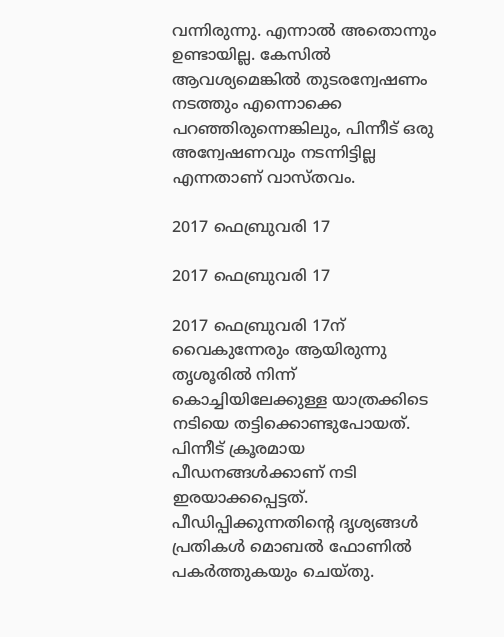വന്നിരുന്നു. എന്നാല്‍ അതൊന്നും ഉണ്ടായില്ല. കേസില്‍ ആവശ്യമെങ്കില്‍ തുടരന്വേഷണം നടത്തും എന്നൊക്കെ പറഞ്ഞിരുന്നെങ്കിലും, പിന്നീട് ഒരു അന്വേഷണവും നടന്നിട്ടില്ല എന്നതാണ് വാസ്തവം.

2017 ഫെബ്രുവരി 17

2017 ഫെബ്രുവരി 17

2017 ഫെബ്രുവരി 17ന് വൈകുന്നേരും ആയിരുന്നു തൃശൂരില്‍ നിന്ന് കൊച്ചിയിലേക്കുള്ള യാത്രക്കിടെ നടിയെ തട്ടിക്കൊണ്ടുപോയത്. പിന്നീട് ക്രൂരമായ പീഡനങ്ങള്‍ക്കാണ് നടി ഇരയാക്കപ്പെട്ടത്. പീഡിപ്പിക്കുന്നതിന്റെ ദൃശ്യങ്ങള്‍ പ്രതികള്‍ മൊബല്‍ ഫോണില്‍ പകര്‍ത്തുകയും ചെയ്തു.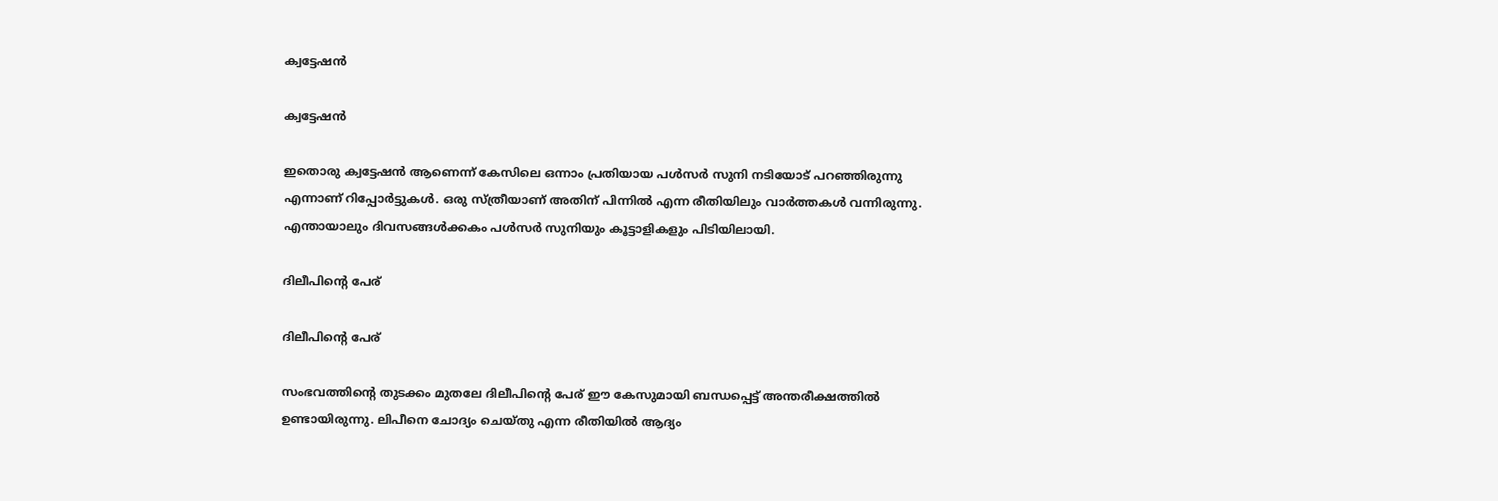ക്വട്ടേഷന്‍

ക്വട്ടേഷന്‍

ഇതൊരു ക്വട്ടേഷന്‍ ആണെന്ന് കേസിലെ ഒന്നാം പ്രതിയായ പള്‍സര്‍ സുനി നടിയോട് പറഞ്ഞിരുന്നു എന്നാണ് റിപ്പോര്‍ട്ടുകള്‍. ഒരു സ്ത്രീയാണ് അതിന് പിന്നില്‍ എന്ന രീതിയിലും വാര്‍ത്തകള്‍ വന്നിരുന്നു. എന്തായാലും ദിവസങ്ങള്‍ക്കകം പള്‍സര്‍ സുനിയും കൂട്ടാളികളും പിടിയിലായി.

ദിലീപിന്റെ പേര്

ദിലീപിന്റെ പേര്

സംഭവത്തിന്റെ തുടക്കം മുതലേ ദിലീപിന്റെ പേര് ഈ കേസുമായി ബന്ധപ്പെട്ട് അന്തരീക്ഷത്തില്‍ ഉണ്ടായിരുന്നു. ലിപീനെ ചോദ്യം ചെയ്തു എന്ന രീതിയില്‍ ആദ്യം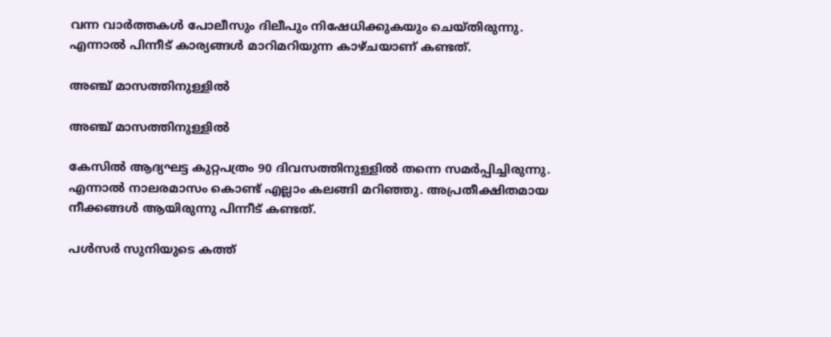വന്ന വാര്‍ത്തകള്‍ പോലീസും ദിലീപും നിഷേധിക്കുകയും ചെയ്തിരുന്നു. എന്നാല്‍ പിന്നീട് കാര്യങ്ങള്‍ മാറിമറിയുന്ന കാഴ്ചയാണ് കണ്ടത്.

അഞ്ച് മാസത്തിനുള്ളില്‍

അഞ്ച് മാസത്തിനുള്ളില്‍

കേസില്‍ ആദ്യഘട്ട കുറ്റപത്രം 90 ദിവസത്തിനുള്ളില്‍ തന്നെ സമര്‍പ്പിച്ചിരുന്നു. എന്നാല്‍ നാലരമാസം കൊണ്ട് എല്ലാം കലങ്ങി മറിഞ്ഞു. അപ്രതീക്ഷിതമായ നീക്കങ്ങള്‍ ആയിരുന്നു പിന്നീട് കണ്ടത്.

പള്‍സര്‍ സുനിയുടെ കത്ത്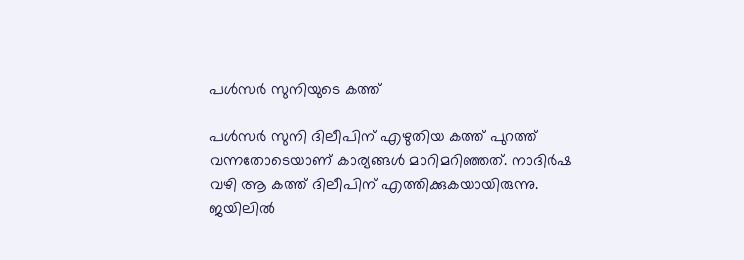പള്‍സര്‍ സുനിയുടെ കത്ത്

പള്‍സര്‍ സുനി ദിലീപിന് എഴുതിയ കത്ത് പുറത്ത് വന്നതോടെയാണ് കാര്യങ്ങള്‍ മാറിമറിഞ്ഞത്. നാദിര്‍ഷ വഴി ആ കത്ത് ദിലീപിന് എത്തിക്കുകയായിരുന്നു. ജയിലില്‍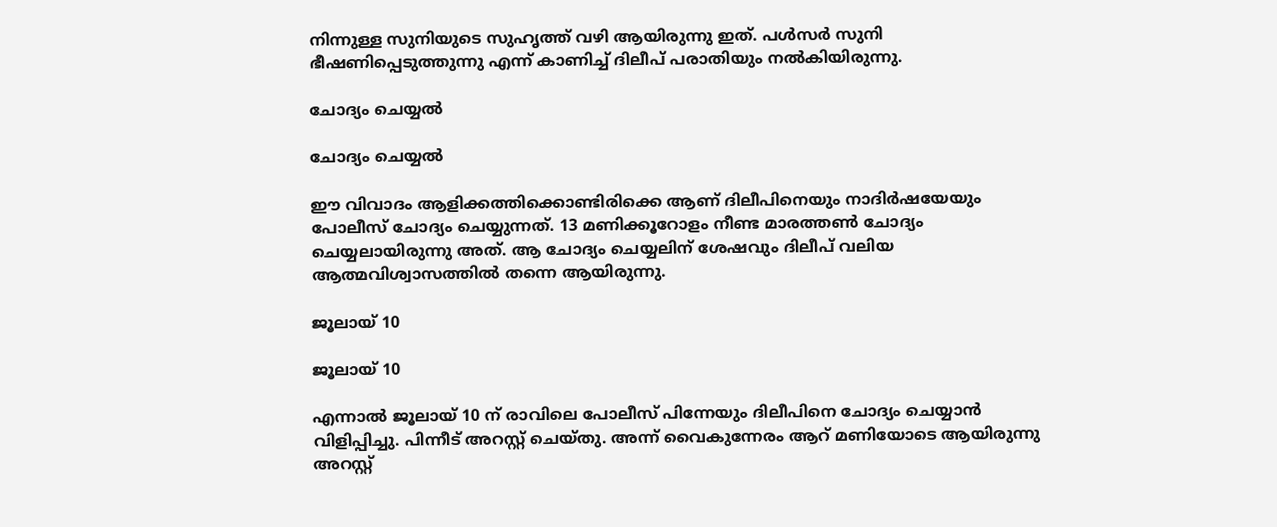നിന്നുള്ള സുനിയുടെ സുഹൃത്ത് വഴി ആയിരുന്നു ഇത്. പള്‍സര്‍ സുനി ഭീഷണിപ്പെടുത്തുന്നു എന്ന് കാണിച്ച് ദിലീപ് പരാതിയും നല്‍കിയിരുന്നു.

ചോദ്യം ചെയ്യല്‍

ചോദ്യം ചെയ്യല്‍

ഈ വിവാദം ആളിക്കത്തിക്കൊണ്ടിരിക്കെ ആണ് ദിലീപിനെയും നാദിര്‍ഷയേയും പോലീസ് ചോദ്യം ചെയ്യുന്നത്. 13 മണിക്കൂറോളം നീണ്ട മാരത്തണ്‍ ചോദ്യം ചെയ്യലായിരുന്നു അത്. ആ ചോദ്യം ചെയ്യലിന് ശേഷവും ദിലീപ് വലിയ ആത്മവിശ്വാസത്തില്‍ തന്നെ ആയിരുന്നു.

ജൂലായ് 10

ജൂലായ് 10

എന്നാല്‍ ജൂലായ് 10 ന് രാവിലെ പോലീസ് പിന്നേയും ദിലീപിനെ ചോദ്യം ചെയ്യാന്‍ വിളിപ്പിച്ചു. പിന്നീട് അറസ്റ്റ് ചെയ്തു. അന്ന് വൈകുന്നേരം ആറ് മണിയോടെ ആയിരുന്നു അറസ്റ്റ്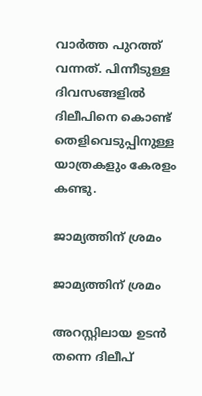വാര്‍ത്ത പുറത്ത് വന്നത്. പിന്നീടുള്ള ദിവസങ്ങളില്‍ ദിലീപിനെ കൊണ്ട് തെളിവെടുപ്പിനുള്ള യാത്രകളും കേരളം കണ്ടു.

ജാമ്യത്തിന് ശ്രമം

ജാമ്യത്തിന് ശ്രമം

അറസ്റ്റിലായ ഉടന്‍ തന്നെ ദിലീപ്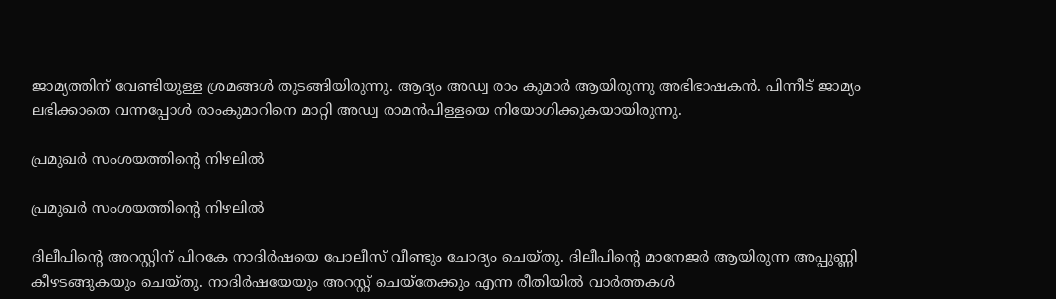ജാമ്യത്തിന് വേണ്ടിയുള്ള ശ്രമങ്ങള്‍ തുടങ്ങിയിരുന്നു. ആദ്യം അഡ്വ രാം കുമാര്‍ ആയിരുന്നു അഭിഭാഷകന്‍. പിന്നീട് ജാമ്യം ലഭിക്കാതെ വന്നപ്പോള്‍ രാംകുമാറിനെ മാറ്റി അഡ്വ രാമന്‍പിള്ളയെ നിയോഗിക്കുകയായിരുന്നു.

പ്രമുഖര്‍ സംശയത്തിന്റെ നിഴലില്‍

പ്രമുഖര്‍ സംശയത്തിന്റെ നിഴലില്‍

ദിലീപിന്റെ അറസ്റ്റിന് പിറകേ നാദിര്‍ഷയെ പോലീസ് വീണ്ടും ചോദ്യം ചെയ്തു. ദിലീപിന്റെ മാനേജര്‍ ആയിരുന്ന അപ്പുണ്ണി കീഴടങ്ങുകയും ചെയ്തു. നാദിര്‍ഷയേയും അറസ്റ്റ് ചെയ്‌തേക്കും എന്ന രീതിയില്‍ വാര്‍ത്തകള്‍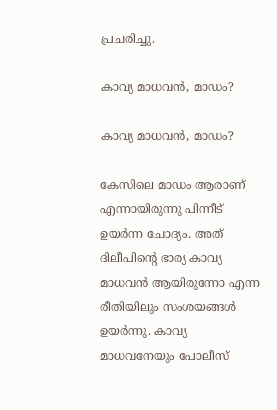പ്രചരിച്ചു.

കാവ്യ മാധവന്‍, മാഡം?

കാവ്യ മാധവന്‍, മാഡം?

കേസിലെ മാഡം ആരാണ് എന്നായിരുന്നു പിന്നീട് ഉയര്‍ന്ന ചോദ്യം. അത് ദിലീപിന്റെ ഭാര്യ കാവ്യ മാധവന്‍ ആയിരുന്നോ എന്ന രീതിയിലും സംശയങ്ങള്‍ ഉയര്‍ന്നു. കാവ്യ മാധവനേയും പോലീസ്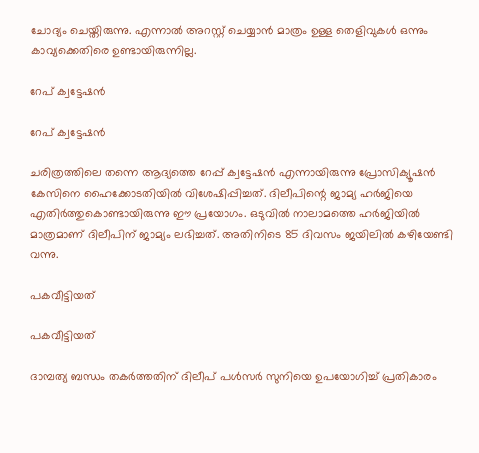ചോദ്യം ചെയ്തിരുന്നു. എന്നാല്‍ അറസ്റ്റ് ചെയ്യാന്‍ മാത്രം ഉള്ള തെളിവുകള്‍ ഒന്നും കാവ്യക്കെതിരെ ഉണ്ടായിരുന്നില്ല.

റേപ് ക്വട്ടേഷന്‍

റേപ് ക്വട്ടേഷന്‍

ചരിത്രത്തിലെ തന്നെ ആദ്യത്തെ റേപ്പ് ക്വട്ടേഷന്‍ എന്നായിരുന്നു പ്രോസിക്യൂഷന്‍ കേസിനെ ഹൈക്കോടതിയില്‍ വിശേഷിപ്പിച്ചത്. ദിലീപിന്റെ ജാമ്യ ഹര്‍ജിയെ എതിര്‍ത്തുകൊണ്ടായിരുന്നു ഈ പ്രയോഗം. ഒടുവില്‍ നാലാമത്തെ ഹര്‍ജിയില്‍ മാത്രമാണ് ദിലീപിന് ജാമ്യം ലഭിച്ചത്. അതിനിടെ 85 ദിവസം ജയിലില്‍ കഴിയേണ്ടി വന്നു.

പകവീട്ടിയത്

പകവീട്ടിയത്

ദാമ്പത്യ ബന്ധം തകര്‍ത്തതിന് ദിലീപ് പള്‍സര്‍ സുനിയെ ഉപയോഗിച്ച് പ്രതികാരം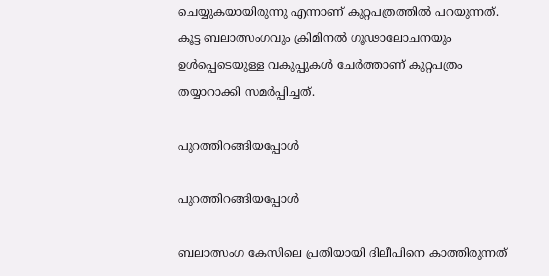ചെയ്യുകയായിരുന്നു എന്നാണ് കുറ്റപത്രത്തില്‍ പറയുന്നത്. കൂട്ട ബലാത്സംഗവും ക്രിമിനല്‍ ഗൂഢാലോചനയും ഉള്‍പ്പെടെയുള്ള വകുപ്പുകള്‍ ചേര്‍ത്താണ് കുറ്റപത്രം തയ്യാറാക്കി സമര്‍പ്പിച്ചത്.

പുറത്തിറങ്ങിയപ്പോള്‍

പുറത്തിറങ്ങിയപ്പോള്‍

ബലാത്സംഗ കേസിലെ പ്രതിയായി ദിലീപിനെ കാത്തിരുന്നത്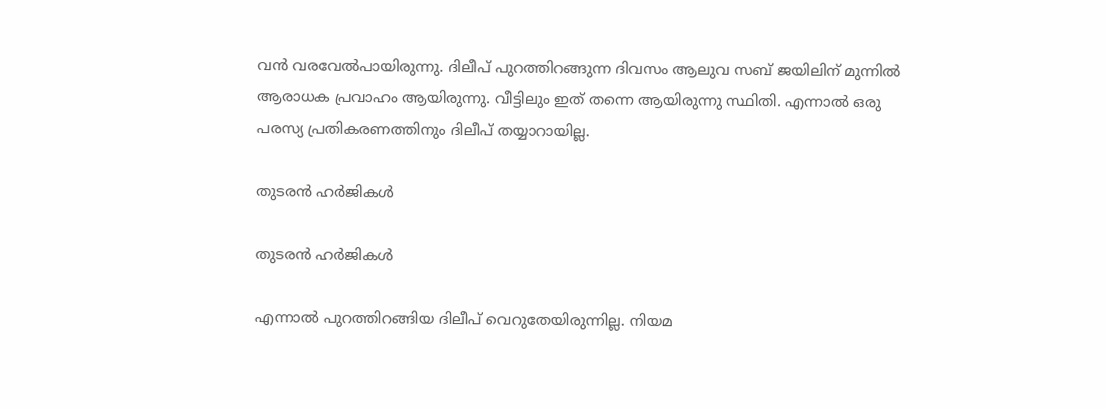വന്‍ വരവേല്‍പായിരുന്നു. ദിലീപ് പുറത്തിറങ്ങുന്ന ദിവസം ആലുവ സബ് ജയിലിന് മുന്നില്‍ ആരാധക പ്രവാഹം ആയിരുന്നു. വീട്ടിലും ഇത് തന്നെ ആയിരുന്നു സ്ഥിതി. എന്നാല്‍ ഒരു പരസ്യ പ്രതികരണത്തിനും ദിലീപ് തയ്യാറായില്ല.

തുടരന്‍ ഹര്‍ജികള്‍

തുടരന്‍ ഹര്‍ജികള്‍

എന്നാല്‍ പുറത്തിറങ്ങിയ ദിലീപ് വെറുതേയിരുന്നില്ല. നിയമ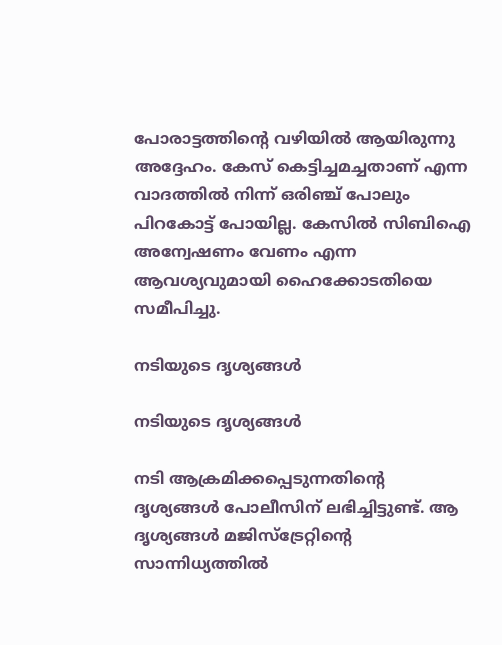പോരാട്ടത്തിന്റെ വഴിയില്‍ ആയിരുന്നു അദ്ദേഹം. കേസ് കെട്ടിച്ചമച്ചതാണ് എന്ന വാദത്തില്‍ നിന്ന് ഒരിഞ്ച് പോലും പിറകോട്ട് പോയില്ല. കേസില്‍ സിബിഐ അന്വേഷണം വേണം എന്ന ആവശ്യവുമായി ഹൈക്കോടതിയെ സമീപിച്ചു.

നടിയുടെ ദൃശ്യങ്ങള്‍

നടിയുടെ ദൃശ്യങ്ങള്‍

നടി ആക്രമിക്കപ്പെടുന്നതിന്റെ ദൃശ്യങ്ങള്‍ പോലീസിന് ലഭിച്ചിട്ടുണ്ട്. ആ ദൃശ്യങ്ങള്‍ മജിസ്‌ട്രേറ്റിന്റെ സാന്നിധ്യത്തില്‍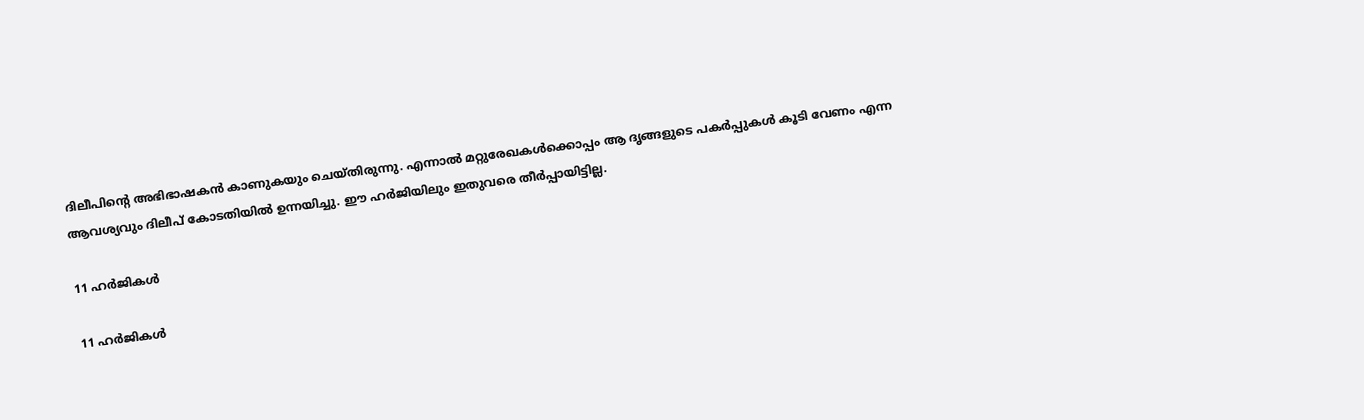ദിലീപിന്റെ അഭിഭാഷകന്‍ കാണുകയും ചെയ്തിരുന്നു. എന്നാല്‍ മറ്റുരേഖകള്‍ക്കൊപ്പം ആ ദൃങ്ങളുടെ പകര്‍പ്പുകള്‍ കൂടി വേണം എന്ന ആവശ്യവും ദിലീപ് കോടതിയില്‍ ഉന്നയിച്ചു. ഈ ഹര്‍ജിയിലും ഇതുവരെ തീര്‍പ്പായിട്ടില്ല.

11 ഹര്‍ജികള്‍

11 ഹര്‍ജികള്‍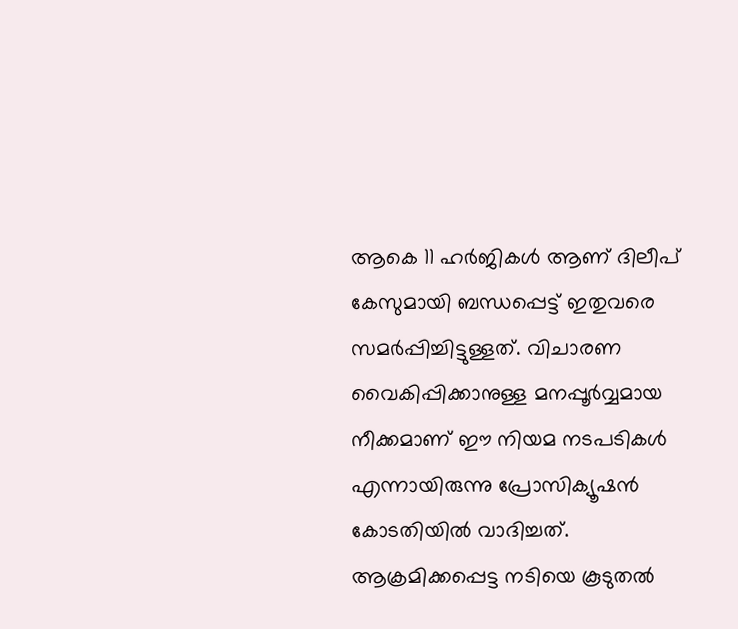ആകെ 11 ഹര്‍ജികള്‍ ആണ് ദിലീപ് കേസുമായി ബന്ധപ്പെട്ട് ഇതുവരെ സമര്‍പ്പിച്ചിട്ടുള്ളത്. വിചാരണ വൈകിപ്പിക്കാനുള്ള മനപ്പൂര്‍വ്വമായ നീക്കമാണ് ഈ നിയമ നടപടികള്‍ എന്നായിരുന്നു പ്രോസിക്യൂഷന്‍ കോടതിയില്‍ വാദിച്ചത്. ആക്രമിക്കപ്പെട്ട നടിയെ കൂടുതല്‍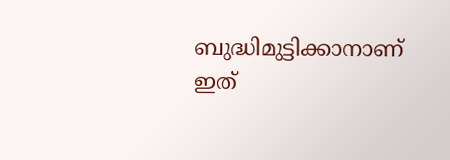ബുദ്ധിമുട്ടിക്കാനാണ് ഇത്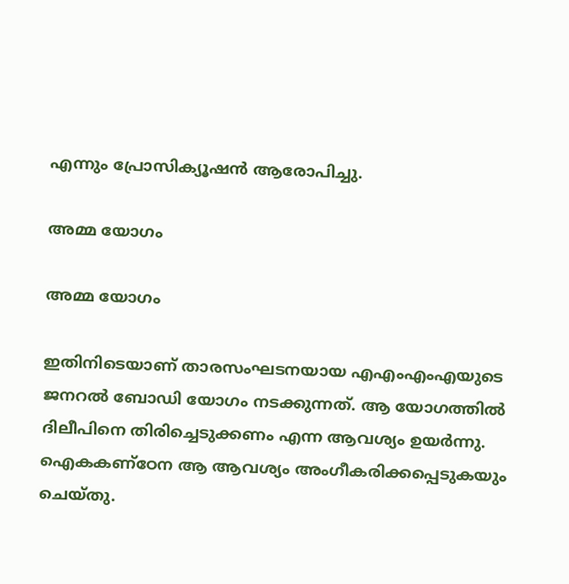എന്നും പ്രോസിക്യൂഷന്‍ ആരോപിച്ചു.

അമ്മ യോഗം

അമ്മ യോഗം

ഇതിനിടെയാണ് താരസംഘടനയായ എഎംഎംഎയുടെ ജനറല്‍ ബോഡി യോഗം നടക്കുന്നത്. ആ യോഗത്തില്‍ ദിലീപിനെ തിരിച്ചെടുക്കണം എന്ന ആവശ്യം ഉയര്‍ന്നു. ഐകകണ്‌ഠേന ആ ആവശ്യം അംഗീകരിക്കപ്പെടുകയും ചെയ്തു.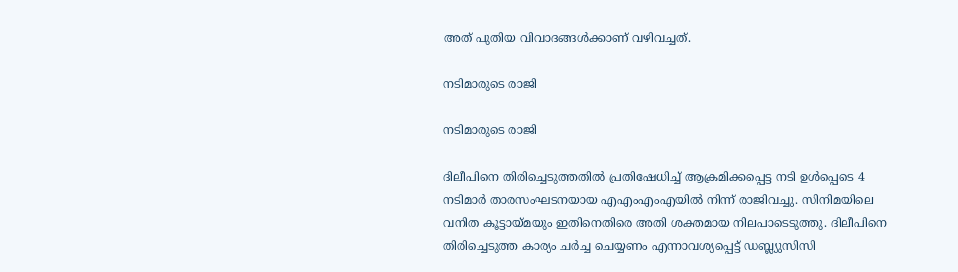അത് പുതിയ വിവാദങ്ങള്‍ക്കാണ് വഴിവച്ചത്.

നടിമാരുടെ രാജി

നടിമാരുടെ രാജി

ദിലീപിനെ തിരിച്ചെടുത്തതില്‍ പ്രതിഷേധിച്ച് ആക്രമിക്കപ്പെട്ട നടി ഉള്‍പ്പെടെ 4 നടിമാര്‍ താരസംഘടനയായ എഎംഎംഎയില്‍ നിന്ന് രാജിവച്ചു. സിനിമയിലെ വനിത കൂട്ടായ്മയും ഇതിനെതിരെ അതി ശക്തമായ നിലപാടെടുത്തു. ദിലീപിനെ തിരിച്ചെടുത്ത കാര്യം ചര്‍ച്ച ചെയ്യണം എന്നാവശ്യപ്പെട്ട് ഡബ്ല്യുസിസി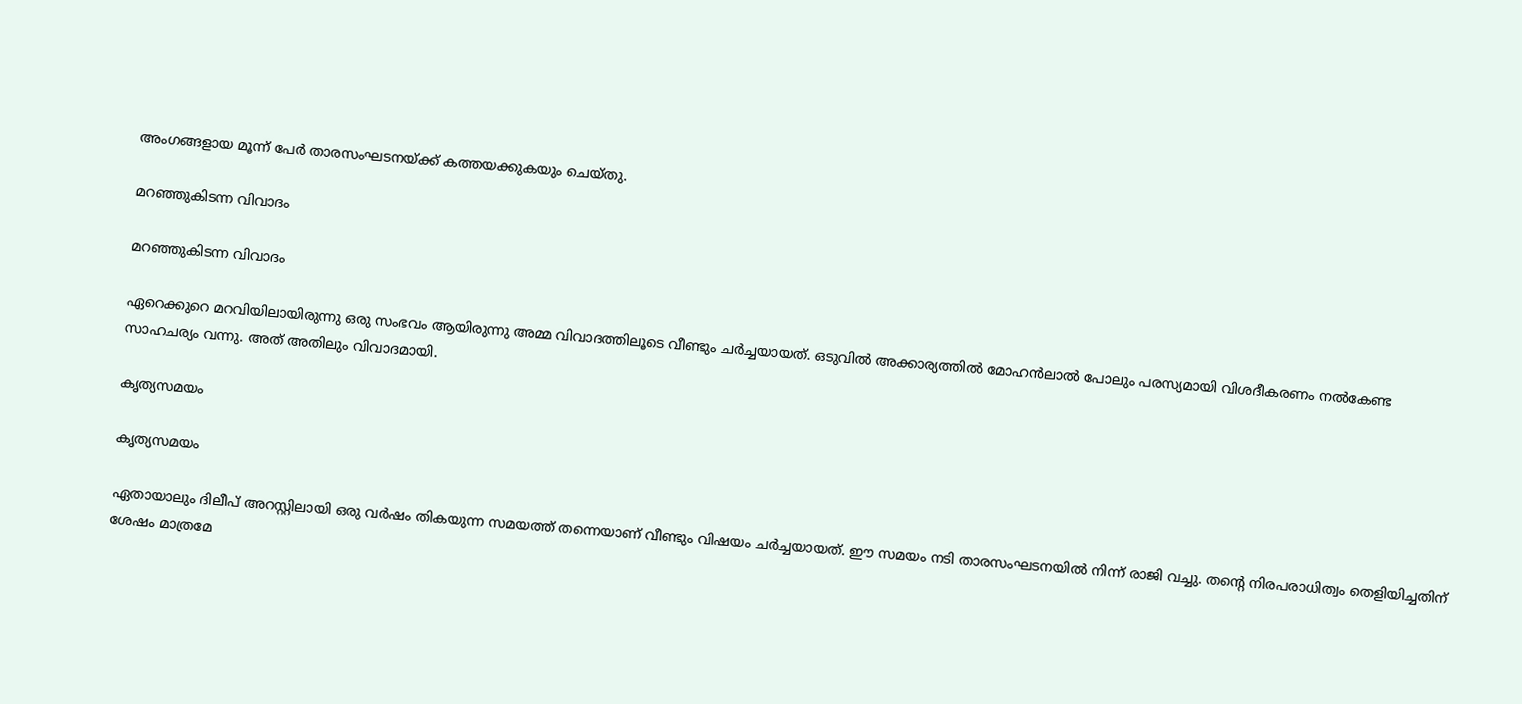അംഗങ്ങളായ മൂന്ന് പേര്‍ താരസംഘടനയ്ക്ക് കത്തയക്കുകയും ചെയ്തു.

മറഞ്ഞുകിടന്ന വിവാദം

മറഞ്ഞുകിടന്ന വിവാദം

ഏറെക്കുറെ മറവിയിലായിരുന്നു ഒരു സംഭവം ആയിരുന്നു അമ്മ വിവാദത്തിലൂടെ വീണ്ടും ചര്‍ച്ചയായത്. ഒടുവില്‍ അക്കാര്യത്തില്‍ മോഹന്‍ലാല്‍ പോലും പരസ്യമായി വിശദീകരണം നല്‍കേണ്ട സാഹചര്യം വന്നു. അത് അതിലും വിവാദമായി.

കൃത്യസമയം

കൃത്യസമയം

ഏതായാലും ദിലീപ് അറസ്റ്റിലായി ഒരു വര്‍ഷം തികയുന്ന സമയത്ത് തന്നെയാണ് വീണ്ടും വിഷയം ചര്‍ച്ചയായത്. ഈ സമയം നടി താരസംഘടനയില്‍ നിന്ന് രാജി വച്ചു. തന്റെ നിരപരാധിത്വം തെളിയിച്ചതിന് ശേഷം മാത്രമേ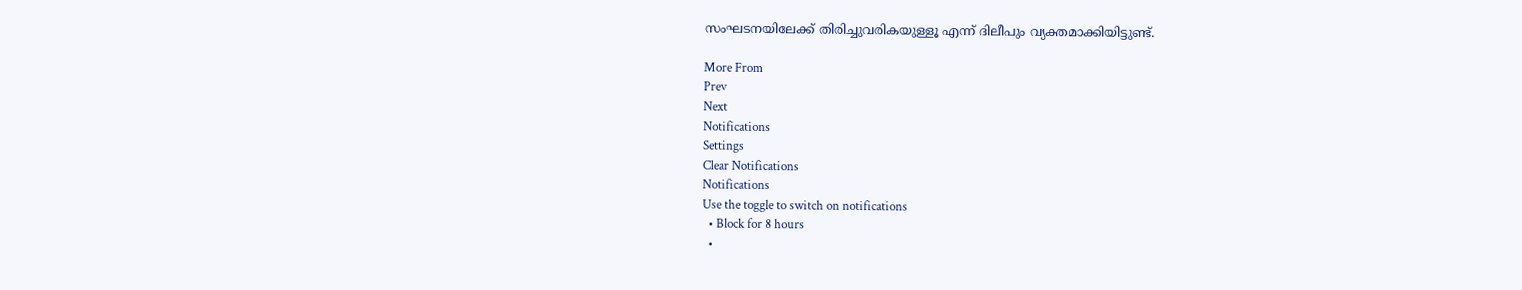സംഘടനയിലേക്ക് തിരിച്ചുവരികയുള്ളൂ എന്ന് ദിലീപും വ്യക്തമാക്കിയിട്ടുണ്ട്.

More From
Prev
Next
Notifications
Settings
Clear Notifications
Notifications
Use the toggle to switch on notifications
  • Block for 8 hours
  •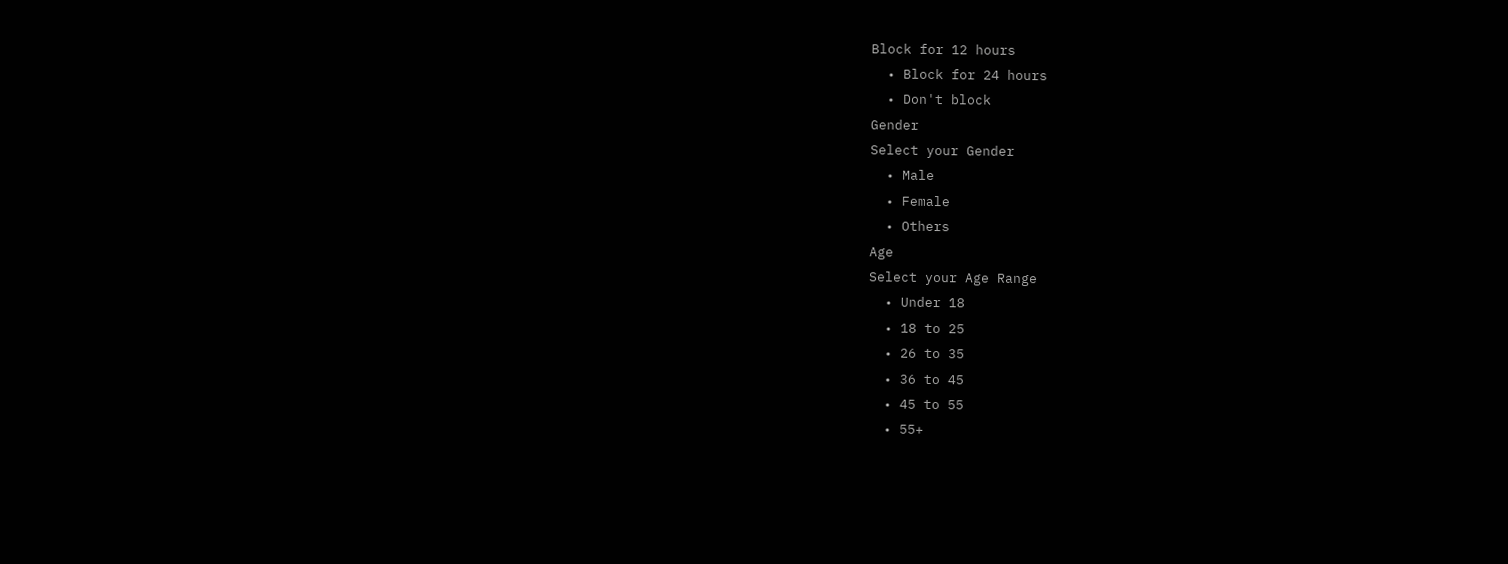Block for 12 hours
  • Block for 24 hours
  • Don't block
Gender
Select your Gender
  • Male
  • Female
  • Others
Age
Select your Age Range
  • Under 18
  • 18 to 25
  • 26 to 35
  • 36 to 45
  • 45 to 55
  • 55+